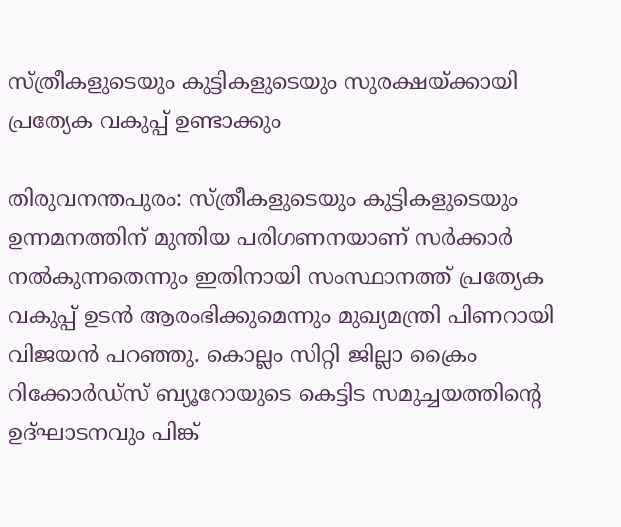സ്ത്രീകളുടെയും കുട്ടികളുടെയും സുരക്ഷയ്ക്കായി പ്രത്യേക വകുപ്പ് ഉണ്ടാക്കും

തിരുവനന്തപുരം: സ്ത്രീകളുടെയും കുട്ടികളുടെയും ഉന്നമനത്തിന് മുന്തിയ പരിഗണനയാണ് സര്‍ക്കാര്‍ നല്‍കുന്നതെന്നും ഇതിനായി സംസ്ഥാനത്ത് പ്രത്യേക വകുപ്പ് ഉടന്‍ ആരംഭിക്കുമെന്നും മുഖ്യമന്ത്രി പിണറായി വിജയന്‍ പറഞ്ഞു. കൊല്ലം സിറ്റി ജില്ലാ ക്രൈം റിക്കോര്‍ഡ്‌സ് ബ്യൂറോയുടെ കെട്ടിട സമുച്ചയത്തിന്റെ ഉദ്ഘാടനവും പിങ്ക്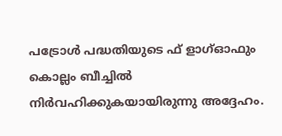പട്രോള്‍ പദ്ധതിയുടെ ഫ് ളാഗ്ഓഫും കൊല്ലം ബീച്ചില്‍ നിര്‍വഹിക്കുകയായിരുന്നു അദ്ദേഹം.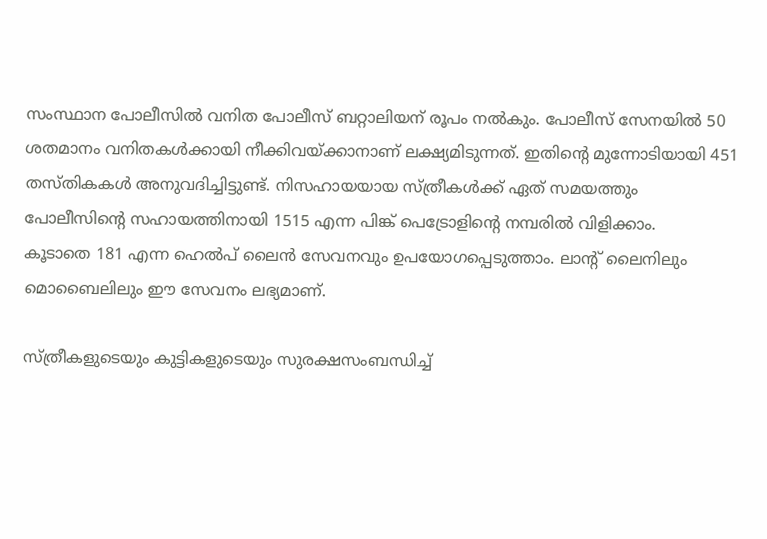സംസ്ഥാന പോലീസില്‍ വനിത പോലീസ് ബറ്റാലിയന് രൂപം നല്‍കും. പോലീസ് സേനയില്‍ 50 ശതമാനം വനിതകള്‍ക്കായി നീക്കിവയ്ക്കാനാണ് ലക്ഷ്യമിടുന്നത്. ഇതിന്റെ മുന്നോടിയായി 451 തസ്തികകള്‍ അനുവദിച്ചിട്ടുണ്ട്. നിസഹായയായ സ്ത്രീകള്‍ക്ക് ഏത് സമയത്തും പോലീസിന്റെ സഹായത്തിനായി 1515 എന്ന പിങ്ക് പെട്രോളിന്റെ നമ്പരില്‍ വിളിക്കാം.
കൂടാതെ 181 എന്ന ഹെല്‍പ് ലൈന്‍ സേവനവും ഉപയോഗപ്പെടുത്താം. ലാന്റ് ലൈനിലും മൊബൈലിലും ഈ സേവനം ലഭ്യമാണ്.

സ്ത്രീകളുടെയും കുട്ടികളുടെയും സുരക്ഷസംബന്ധിച്ച്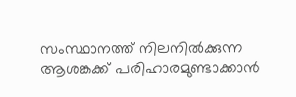സംസ്ഥാനത്ത് നിലനില്‍ക്കുന്ന ആശങ്കക്ക് പരിഹാരമുണ്ടാക്കാന്‍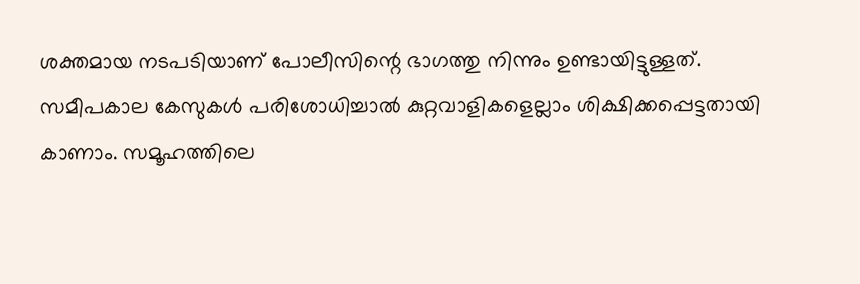ശക്തമായ നടപടിയാണ് പോലീസിന്റെ ഭാഗത്തു നിന്നും ഉണ്ടായിട്ടുള്ളത്. സമീപകാല കേസുകള്‍ പരിശോധിച്ചാല്‍ കുറ്റവാളികളെല്ലാം ശിക്ഷിക്കപ്പെട്ടതായി കാണാം. സമൂഹത്തിലെ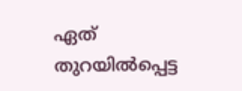ഏത് തുറയില്‍പ്പെട്ട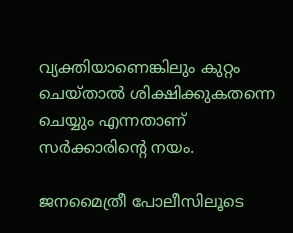വ്യക്തിയാണെങ്കിലും കുറ്റം ചെയ്താല്‍ ശിക്ഷിക്കുകതന്നെ ചെയ്യും എന്നതാണ് സര്‍ക്കാരിന്റെ നയം.

ജനമൈത്രീ പോലീസിലൂടെ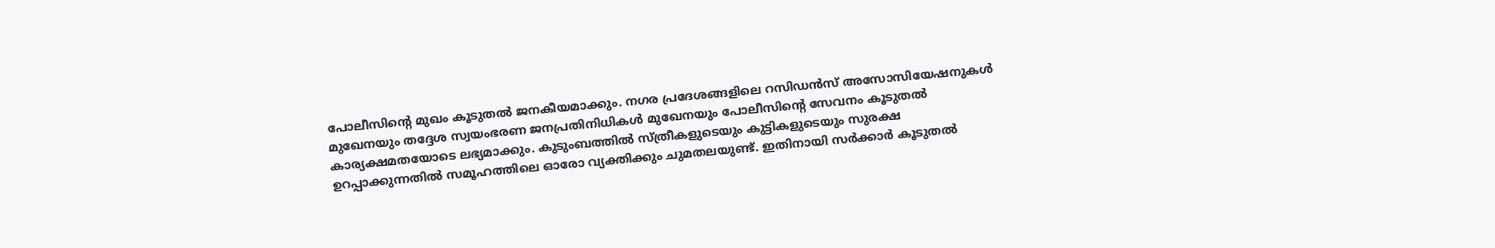പോലീസിന്റെ മുഖം കൂടുതല്‍ ജനകീയമാക്കും. നഗര പ്രദേശങ്ങളിലെ റസിഡന്‍സ് അസോസിയേഷനുകള്‍ മുഖേനയും തദ്ദേശ സ്വയംഭരണ ജനപ്രതിനിധികള്‍ മുഖേനയും പോലീസിന്റെ സേവനം കൂടുതല്‍ കാര്യക്ഷമതയോടെ ലഭ്യമാക്കും. കുടുംബത്തില്‍ സ്ത്രീകളുടെയും കുട്ടികളുടെയും സുരക്ഷ ഉറപ്പാക്കുന്നതില്‍ സമൂഹത്തിലെ ഓരോ വ്യക്തിക്കും ചുമതലയുണ്ട്. ഇതിനായി സര്‍ക്കാര്‍ കൂടുതല്‍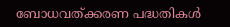ബോധവത്ക്കരണ പദ്ധതികള്‍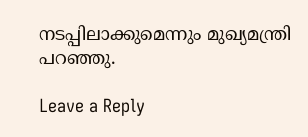നടപ്പിലാക്കുമെന്നും മുഖ്യമന്ത്രി പറഞ്ഞു.

Leave a Reply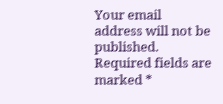Your email address will not be published. Required fields are marked *